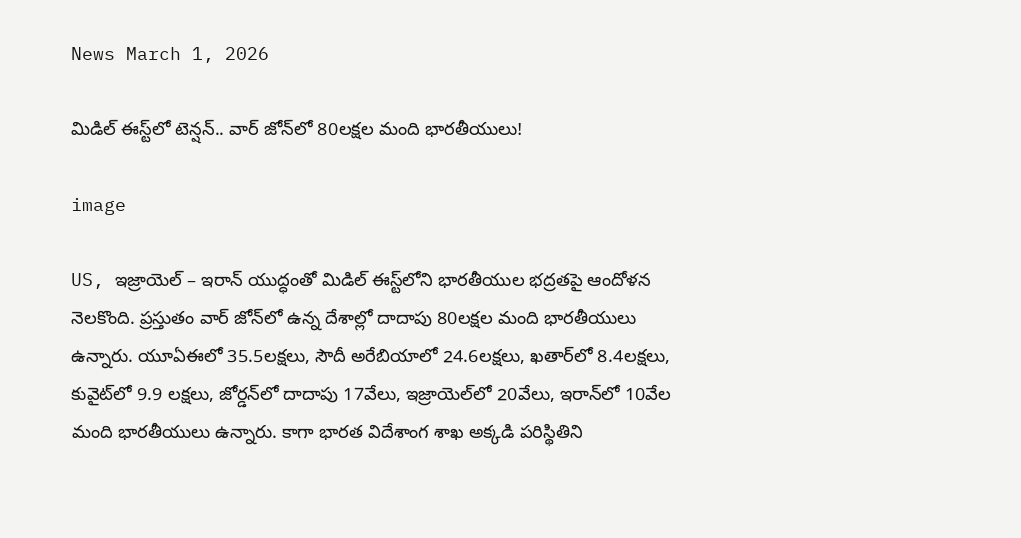News March 1, 2026

మిడిల్ ఈస్ట్‌లో టెన్షన్.. వార్ జోన్‌లో 80లక్షల మంది భారతీయులు!

image

US, ఇజ్రాయెల్‌ – ఇరాన్ యుద్ధంతో మిడిల్ ఈస్ట్‌లోని భారతీయుల భద్రతపై ఆందోళన నెలకొంది. ప్రస్తుతం వార్ జోన్‌లో ఉన్న దేశాల్లో దాదాపు 80లక్షల మంది భారతీయులు ఉన్నారు. యూఏఈలో 35.5లక్షలు, సౌదీ అరేబియాలో 24.6లక్షలు, ఖతార్‌లో 8.4లక్షలు, కువైట్‌లో 9.9 లక్షలు, జోర్డన్‌లో దాదాపు 17వేలు, ఇజ్రాయెల్‌లో 20వేలు, ఇరాన్‌‌లో 10వేల మంది భారతీయులు ఉన్నారు. కాగా భారత విదేశాంగ శాఖ అక్కడి పరిస్థితిని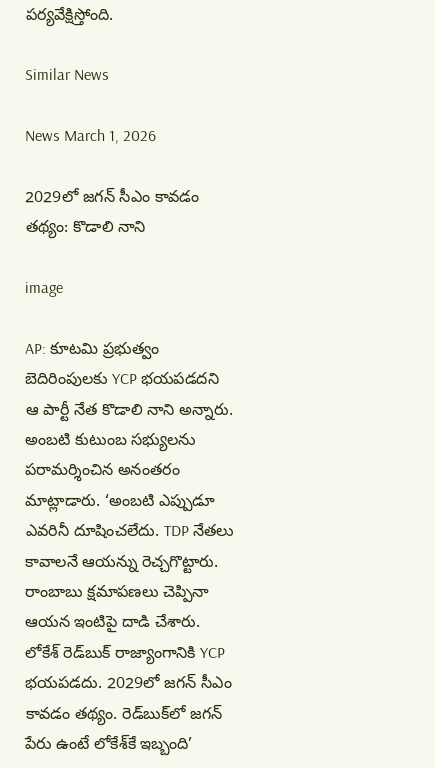పర్యవేక్షిస్తోంది.

Similar News

News March 1, 2026

2029లో జగన్ సీఎం కావడం తథ్యం: కొడాలి నాని

image

AP: కూటమి ప్రభుత్వం బెదిరింపులకు YCP భయపడదని ఆ పార్టీ నేత కొడాలి నాని అన్నారు. అంబటి కుటుంబ సభ్యులను పరామర్శించిన అనంతరం మాట్లాడారు. ‘అంబటి ఎప్పుడూ ఎవరినీ దూషించలేదు. TDP నేతలు కావాలనే ఆయన్ను రెచ్చగొట్టారు. రాంబాబు క్షమాపణలు చెప్పినా ఆయన ఇంటిపై దాడి చేశారు. లోకేశ్ రెడ్‌బుక్ రాజ్యాంగానికి YCP భయపడదు. 2029లో జగన్ సీఎం కావడం తథ్యం. రెడ్‌బుక్‌లో జగన్ పేరు ఉంటే లోకేశ్‌కే ఇబ్బంది’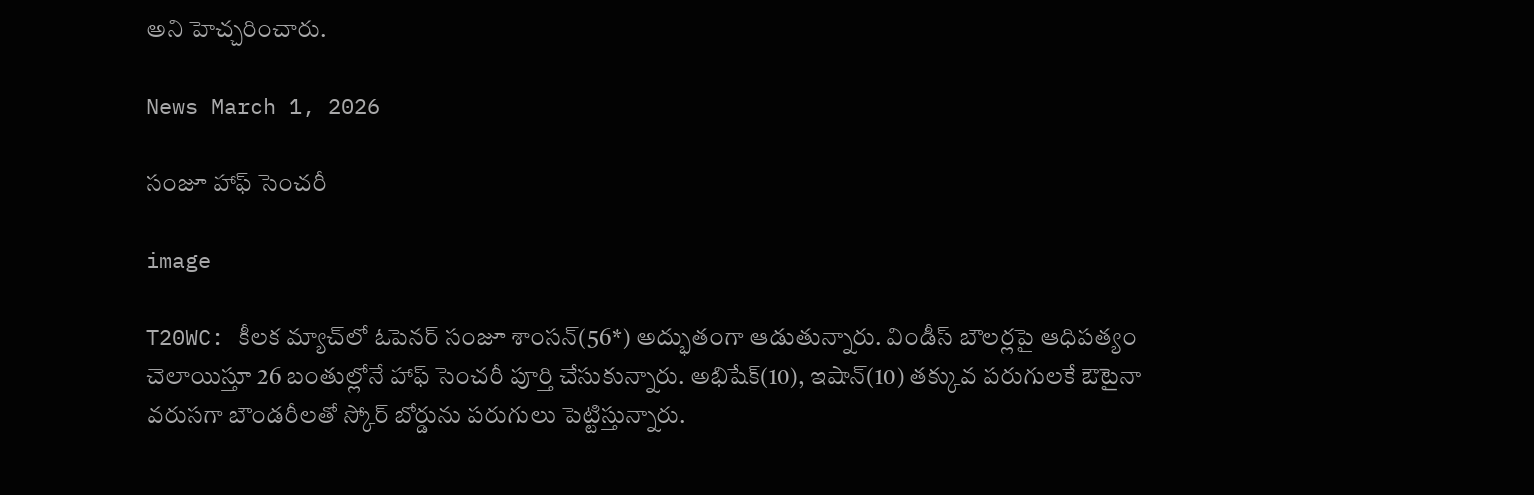అని హెచ్చరించారు.

News March 1, 2026

సంజూ హాఫ్ సెంచరీ

image

T20WC: కీలక మ్యాచ్‌లో ఓపెనర్ సంజూ శాంసన్(56*) అద్భుతంగా ఆడుతున్నారు. విండీస్ బౌలర్లపై ఆధిపత్యం చెలాయిస్తూ 26 బంతుల్లోనే హాఫ్ సెంచరీ పూర్తి చేసుకున్నారు. అభిషేక్(10), ఇషాన్(10) తక్కువ పరుగులకే ఔటైనా వరుసగా బౌండరీలతో స్కోర్ బోర్డును పరుగులు పెట్టిస్తున్నారు.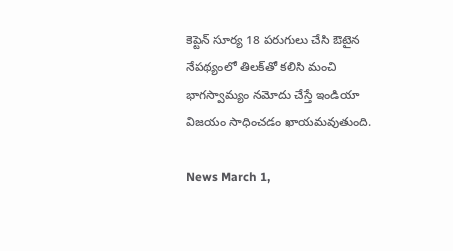కెప్టెన్ సూర్య 18 పరుగులు చేసి ఔటైన నేపథ్యంలో తిలక్‌తో కలిసి మంచి భాగస్వామ్యం నమోదు చేస్తే ఇండియా విజయం సాధించడం ఖాయమవుతుంది.

News March 1,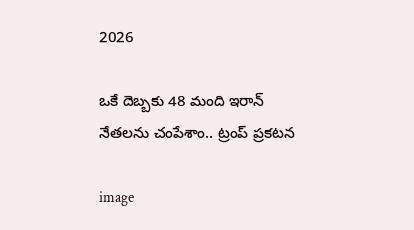2026

ఒకే దెబ్బకు 48 మంది ఇరాన్ నేతలను చంపేశాం.. ట్రంప్ ప్రకటన

image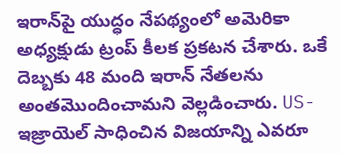ఇరాన్‌పై యుద్ధం నేపథ్యంలో అమెరికా అధ్యక్షుడు ట్రంప్ కీలక ప్రకటన చేశారు. ఒకే దెబ్బకు 48 మంది ఇరాన్ నేతలను అంతమొందించామని వెల్లడించారు. US-ఇజ్రాయెల్ సాధించిన విజయాన్ని ఎవరూ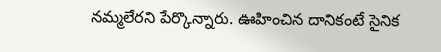నమ్మలేరని పేర్కొన్నారు. ఊహించిన దానికంటే సైనిక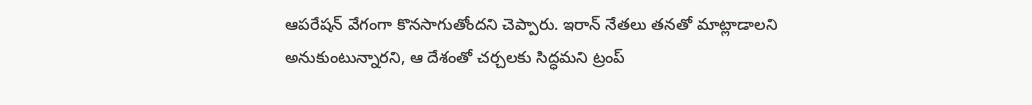ఆపరేషన్ వేగంగా కొనసాగుతోందని చెప్పారు. ఇరాన్ నేతలు తనతో మాట్లాడాలని అనుకుంటున్నారని, ఆ దేశంతో చర్చలకు సిద్ధమని ట్రంప్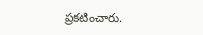ప్రకటించారు.